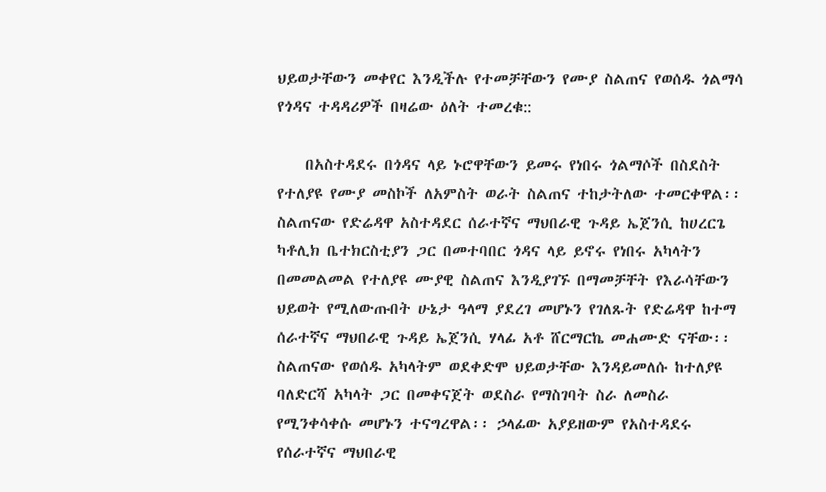ህይወታቸውን መቀየር እንዲችሉ የተመቻቸውን የሙያ ስልጠና የወሰዱ ጎልማሳ የጎዳና ተዳዳሪዎች በዛሬው ዕለት ተመረቁ::

    በአስተዳደሩ በጎዳና ላይ ኑሮዋቸውን ይመሩ የነበሩ ጎልማሶች በስደስት የተለያዩ የሙያ መስኮች ለአምስት ወራት ስልጠና ተከታትለው ተመርቀዋል፡፡ ስልጠናው የድሬዳዋ አስተዳደር ሰራተኛና ማህበራዊ ጉዳይ ኤጀንሲ ከሀረርጌ ካቶሊክ ቤተክርስቲያን ጋር በመተባበር ጎዳና ላይ ይኖሩ የነበሩ አካላትን በመመልመል የተለያዩ ሙያዊ ስልጠና እንዲያገኙ በማመቻቸት የእራሳቸውን ህይወት የሚለውጡበት ሁኔታ ዓላማ ያደረገ መሆኑን የገለጹት የድሬዳዋ ከተማ ሰራተኛና ማህበራዊ ጉዳይ ኤጀንሲ ሃላፊ አቶ ሸርማርኬ መሐሙድ ናቸው፡፡ ስልጠናው የወሰዱ አካላትም ወደቀድሞ ህይወታቸው እንዳይመለሱ ከተለያዩ ባለድርሻ አካላት ጋር በመቀናጀት ወደስራ የማስገባት ስራ ለመስራ የሚንቀሳቀሱ መሆኑን ተናግረዋል፡፡ ኃላፊው አያይዘውም የአስተዳደሩ የሰራተኛና ማህበራዊ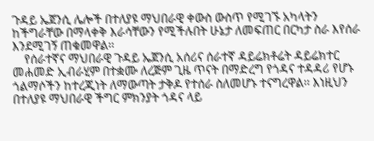ጉዳይ ኤጀንሲ ሌሎች በተለያዩ ማህበራዊ ቀውስ ውስጥ የሚገኙ አካላትን ከችግራቸው በማላቀቅ እራሳቸውን የሚችሉበት ሁኔታ ለመፍጠር በርካታ ስራ እየሰራ እንደሚገኝ ጠቁመዋል፡፡
    የሰራተኛና ማህበራዊ ጉዳይ ኤጀንሲ አሰሪና ሰራተኛ ዳይሬክቶሬት ዳይሬክተር መሐመድ ኢብራሂም በተቋሙ ለረጅም ጊዜ ጥናት በማድረግ የጎዳና ተዳዳሪ የሆኑ ጎልማሶችን ከተረጂነት ለማውጣት ታቅዶ የተሰራ ስለመሆኑ ተናግረዋል፡፡ እነዚህን በተለያዩ ማህበራዊ ችግር ምክንያት ጎዳና ላይ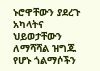ኑሮዋቸውን ያደረጉ አካላትና ህይወታቸውን ለማሻሻል ዝግጁ የሆኑ ጎልማሶችን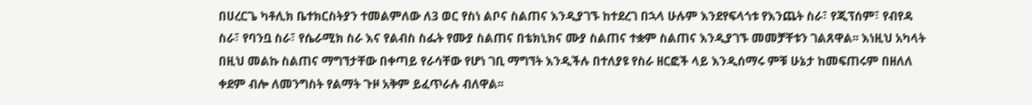በሀረርጌ ካቶሊክ ቤተክርስትያን ተመልምለው ለ3 ወር የስነ ልቦና ስልጠና እንዲያገኙ ከተደረገ በኋላ ሁሉም እንደየፍላጎቱ የእንጨት ስራ፣ የጂፕሰም፣ የብየዳ ስራ፣ የባንቧ ስራ፣ የሴራሚክ ስራ እና የልብስ ስፌት የሙያ ስልጠና በቴክኒክና ሙያ ስልጠና ተቋም ስልጠና እንዲያገኙ መመቻቸቱን ገልጸዋል፡፡ እነዚህ አካላት በዚህ መልኩ ስልጠና ማግኘታቸው በቀጣይ የራሳቸው የሆነ ገቢ ማግኘት እንዲችሉ በተለያዩ የስራ ዘርፎች ላይ እንዲሰማሩ ምቹ ሁኔታ ከመፍጠሩም በዘለለ ቀደም ብሎ ለመንግስት የልማት ጉዞ አቅም ይፈጥራሉ ብለዋል፡፡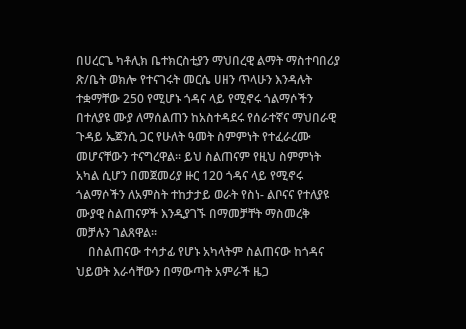በሀረርጌ ካቶሊክ ቤተክርስቲያን ማህበረዊ ልማት ማስተባበሪያ ጽ/ቤት ወክሎ የተናገሩት መርሴ ሀዘን ጥላሁን እንዳሉት ተቋማቸው 250 የሚሆኑ ጎዳና ላይ የሚኖሩ ጎልማሶችን በተለያዩ ሙያ ለማሰልጠን ከአስተዳደሩ የሰራተኛና ማህበራዊ ጉዳይ ኤጀንሲ ጋር የሁለት ዓመት ስምምነት የተፈራረሙ መሆናቸውን ተናግረዋል፡፡ ይህ ስልጠናም የዚህ ስምምነት አካል ሲሆን በመጀመሪያ ዙር 120 ጎዳና ላይ የሚኖሩ ጎልማሶችን ለአምስት ተከታታይ ወራት የስነ- ልቦናና የተለያዩ ሙያዊ ስልጠናዎች እንዲያገኙ በማመቻቸት ማስመረቅ መቻሉን ገልጸዋል፡፡
    በስልጠናው ተሳታፊ የሆኑ አካላትም ስልጠናው ከጎዳና ህይወት እራሳቸውን በማውጣት አምራች ዜጋ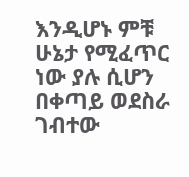እንዲሆኑ ምቹ ሁኔታ የሚፈጥር ነው ያሉ ሲሆን በቀጣይ ወደስራ ገብተው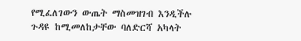የሚፈለገውን ውጤት ማስመዝገብ እንዲችሉ ጉዳዩ ከሚመለከታቸው ባለድርሻ አካላት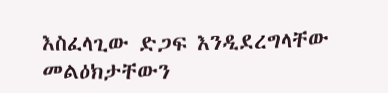እስፈላጊው ድጋፍ እንዲደረግላቸው መልዕክታቸውን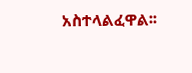አስተላልፈዋል፡፡